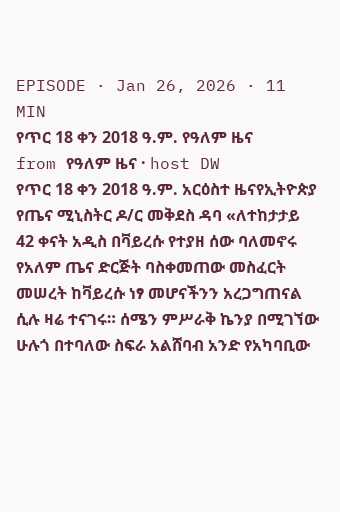EPISODE · Jan 26, 2026 · 11 MIN
የጥር 18 ቀን 2018 ዓ.ም. የዓለም ዜና
from የዓለም ዜና · host DW
የጥር 18 ቀን 2018 ዓ.ም. አርዕስተ ዜናየኢትዮጵያ የጤና ሚኒስትር ዶ/ር መቅደስ ዳባ «ለተከታታይ 42 ቀናት አዲስ በቫይረሱ የተያዘ ሰው ባለመኖሩ የአለም ጤና ድርጅት ባስቀመጠው መስፈርት መሠረት ከቫይረሱ ነፃ መሆናችንን አረጋግጠናል ሲሉ ዛሬ ተናገሩ። ሰሜን ምሥራቅ ኬንያ በሚገኘው ሁሉጎ በተባለው ስፍራ አልሸባብ አንድ የአካባቢው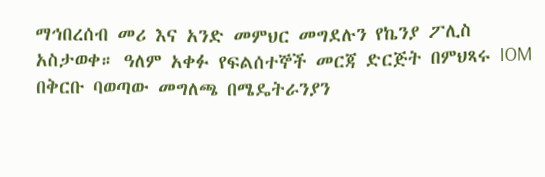ማኅበረሰብ መሪ እና አንድ መምህር መግደሉን የኬንያ ፖሊስ አስታወቀ። ዓለም አቀፉ የፍልሰተኞች መርጃ ድርጅት በምህጻሩ IOM በቅርቡ ባወጣው መግለጫ በሜዴትራንያን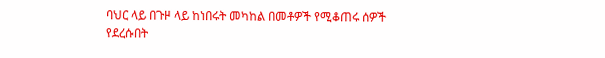ባህር ላይ በጉዞ ላይ ከነበሩት መካከል በመቶዎች የሚቆጠሩ ሰዎች የደረሱበት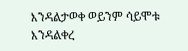እንዳልታወቀ ወይንም ሳይሞቱ እንዳልቀረ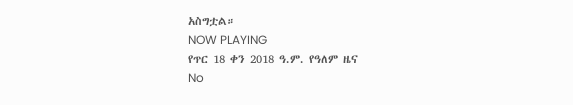አስግቷል።
NOW PLAYING
የጥር 18 ቀን 2018 ዓ.ም. የዓለም ዜና
No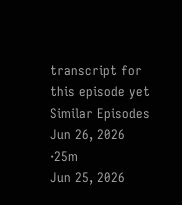transcript for this episode yet
Similar Episodes
Jun 26, 2026 ·25m
Jun 25, 2026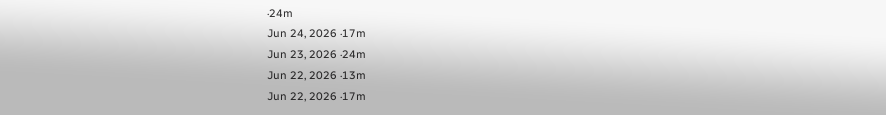·24m
Jun 24, 2026 ·17m
Jun 23, 2026 ·24m
Jun 22, 2026 ·13m
Jun 22, 2026 ·17m